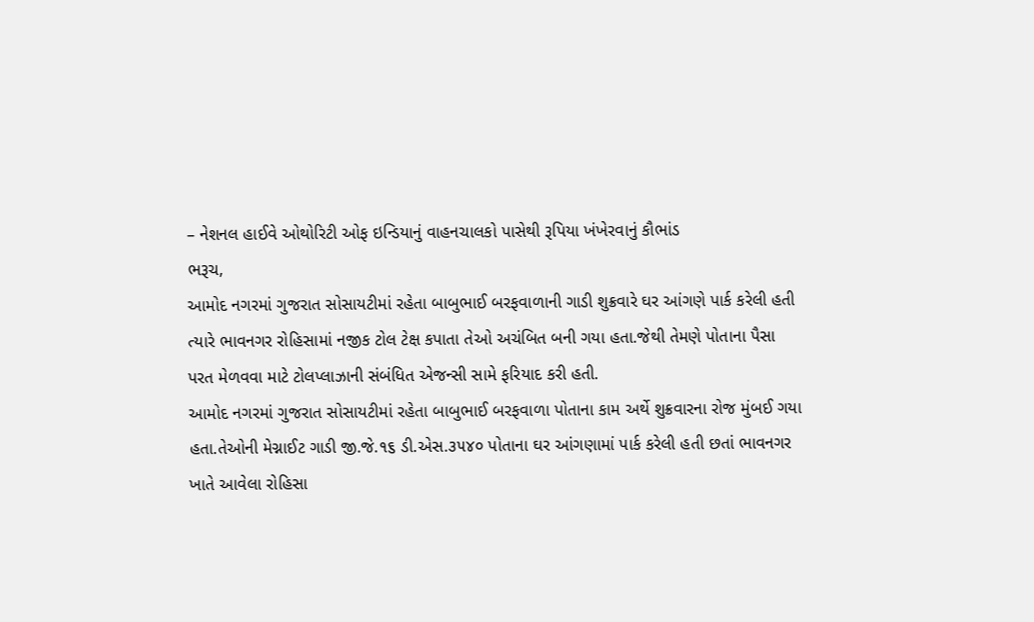– નેશનલ હાઈવે ઓથોરિટી ઓફ ઇન્ડિયાનું વાહનચાલકો પાસેથી રૂપિયા ખંખેરવાનું કૌભાંડ
ભરૂચ,
આમોદ નગરમાં ગુજરાત સોસાયટીમાં રહેતા બાબુભાઈ બરફવાળાની ગાડી શુક્રવારે ઘર આંગણે પાર્ક કરેલી હતી ત્યારે ભાવનગર રોહિસામાં નજીક ટોલ ટેક્ષ કપાતા તેઓ અચંબિત બની ગયા હતા.જેથી તેમણે પોતાના પૈસા પરત મેળવવા માટે ટોલપ્લાઝાની સંબંધિત એજન્સી સામે ફરિયાદ કરી હતી.
આમોદ નગરમાં ગુજરાત સોસાયટીમાં રહેતા બાબુભાઈ બરફવાળા પોતાના કામ અર્થે શુક્રવારના રોજ મુંબઈ ગયા હતા.તેઓની મેગ્નાઈટ ગાડી જી.જે.૧૬ ડી.એસ.૩૫૪૦ પોતાના ઘર આંગણામાં પાર્ક કરેલી હતી છતાં ભાવનગર ખાતે આવેલા રોહિસા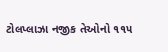ટોલપ્લાઝા નજીક તેઓનો ૧૧૫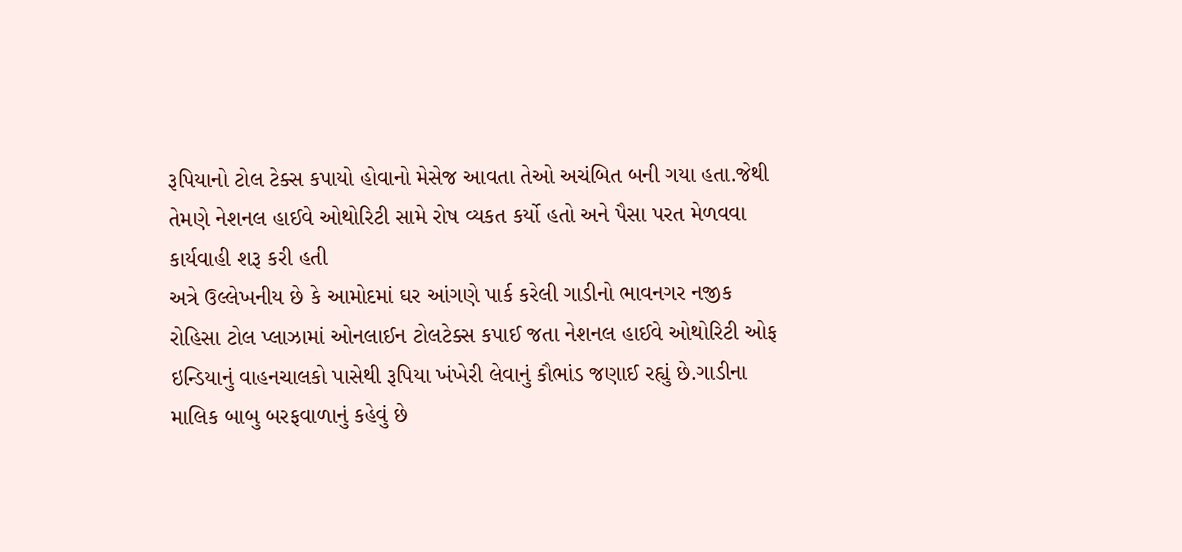રૂપિયાનો ટોલ ટેક્સ કપાયો હોવાનો મેસેજ આવતા તેઓ અચંબિત બની ગયા હતા.જેથી તેમણે નેશનલ હાઈવે ઓથોરિટી સામે રોષ વ્યકત કર્યો હતો અને પૈસા પરત મેળવવા કાર્યવાહી શરૂ કરી હતી
અત્રે ઉલ્લેખનીય છે કે આમોદમાં ઘર આંગણે પાર્ક કરેલી ગાડીનો ભાવનગર નજીક રોહિસા ટોલ પ્લાઝામાં ઓનલાઈન ટોલટેક્સ કપાઈ જતા નેશનલ હાઈવે ઓથોરિટી ઓફ ઇન્ડિયાનું વાહનચાલકો પાસેથી રૂપિયા ખંખેરી લેવાનું કૌભાંડ જણાઈ રહ્યું છે.ગાડીના માલિક બાબુ બરફવાળાનું કહેવું છે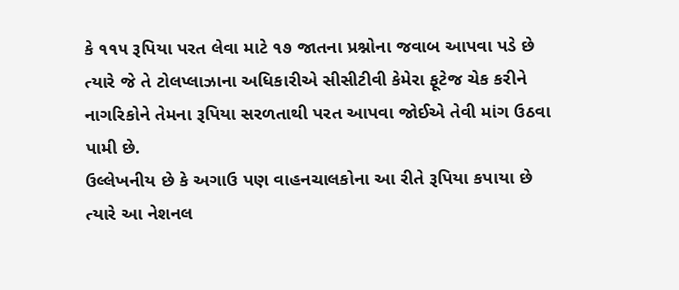કે ૧૧૫ રૂપિયા પરત લેવા માટે ૧૭ જાતના પ્રશ્નોના જવાબ આપવા પડે છે ત્યારે જે તે ટોલપ્લાઝાના અધિકારીએ સીસીટીવી કેમેરા ફૂટેજ ચેક કરીને નાગરિકોને તેમના રૂપિયા સરળતાથી પરત આપવા જોઈએ તેવી માંગ ઉઠવા પામી છે.
ઉલ્લેખનીય છે કે અગાઉ પણ વાહનચાલકોના આ રીતે રૂપિયા કપાયા છે ત્યારે આ નેશનલ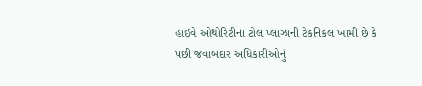હાઇવે ઓથોરિટીના ટોલ પ્લાઝાની ટેકનિકલ ખામી છે કે પછી જવાબદાર અધિકારીઓનું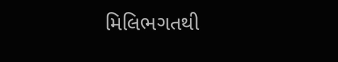મિલિભગતથી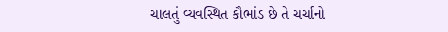ચાલતું વ્યવસ્થિત કૌભાંડ છે તે ચર્ચાનો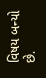વિષય બન્યો છે.